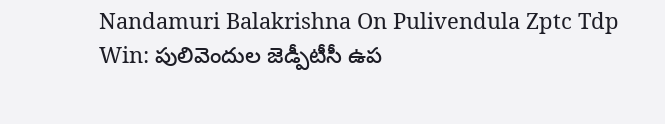Nandamuri Balakrishna On Pulivendula Zptc Tdp Win: పులివెందుల జెడ్పీటీసీ ఉప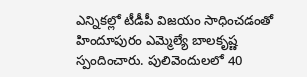ఎన్నికల్లో టీడీపీ విజయం సాధించడంతో హిందూపురం ఎమ్మెల్యే బాలకృష్ణ స్పందించారు. పులివెందులలో 40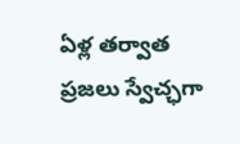ఏళ్ల తర్వాత ప్రజలు స్వేచ్ఛగా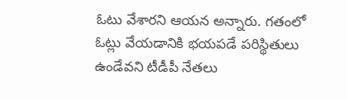ఓటు వేశారని ఆయన అన్నారు. గతంలో ఓట్లు వేయడానికి భయపడే పరిస్థితులు ఉండేవని టీడీపీ నేతలు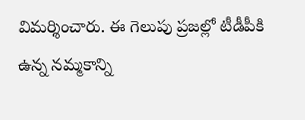విమర్శించారు. ఈ గెలుపు ప్రజల్లో టీడీపీకి ఉన్న నమ్మకాన్ని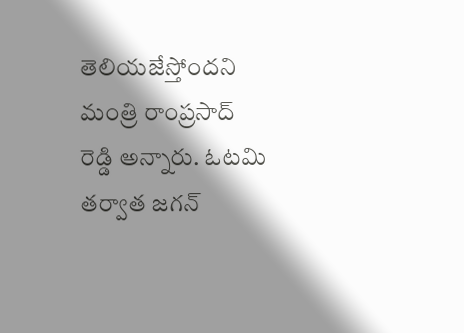తెలియజేస్తోందని మంత్రి రాంప్రసాద్ రెడ్డి అన్నారు. ఓటమి తర్వాత జగన్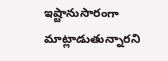ఇష్టానుసారంగా మాట్లాడుతున్నారని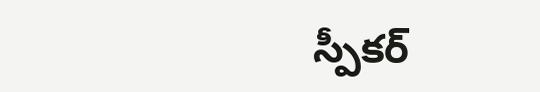స్పీకర్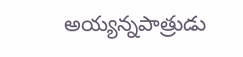అయ్యన్నపాత్రుడు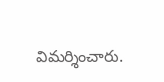విమర్శించారు.